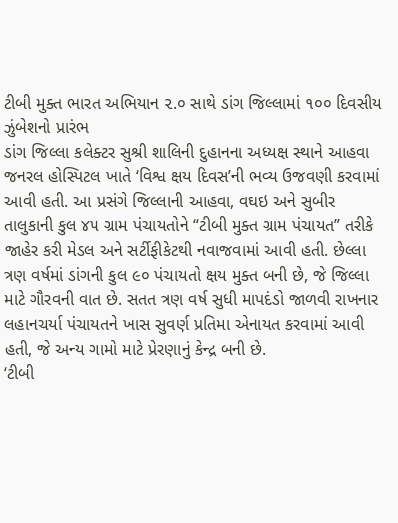ટીબી મુક્ત ભારત અભિયાન ૨.૦ સાથે ડાંગ જિલ્લામાં ૧૦૦ દિવસીય ઝુંબેશનો પ્રારંભ
ડાંગ જિલ્લા કલેક્ટર સુશ્રી શાલિની દુહાનના અધ્યક્ષ સ્થાને આહવા જનરલ હોસ્પિટલ ખાતે ‘વિશ્વ ક્ષય દિવસ’ની ભવ્ય ઉજવણી કરવામાં આવી હતી. આ પ્રસંગે જિલ્લાની આહવા, વઘઇ અને સુબીર તાલુકાની કુલ ૪૫ ગ્રામ પંચાયતોને “ટીબી મુક્ત ગ્રામ પંચાયત” તરીકે જાહેર કરી મેડલ અને સર્ટીફીકેટથી નવાજવામાં આવી હતી. છેલ્લા ત્રણ વર્ષમાં ડાંગની કુલ ૯૦ પંચાયતો ક્ષય મુક્ત બની છે, જે જિલ્લા માટે ગૌરવની વાત છે. સતત ત્રણ વર્ષ સુધી માપદંડો જાળવી રાખનાર લહાનચર્યા પંચાયતને ખાસ સુવર્ણ પ્રતિમા એનાયત કરવામાં આવી હતી, જે અન્ય ગામો માટે પ્રેરણાનું કેન્દ્ર બની છે.
‘ટીબી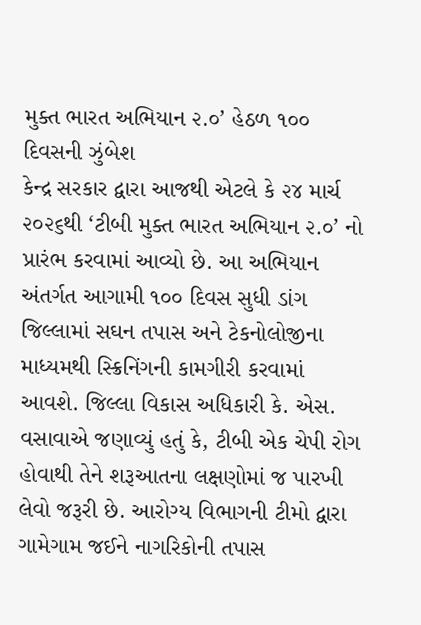મુક્ત ભારત અભિયાન ૨.૦’ હેઠળ ૧૦૦ દિવસની ઝુંબેશ
કેન્દ્ર સરકાર દ્વારા આજથી એટલે કે ૨૪ માર્ચ ૨૦૨૬થી ‘ટીબી મુક્ત ભારત અભિયાન ૨.૦’ નો પ્રારંભ કરવામાં આવ્યો છે. આ અભિયાન અંતર્ગત આગામી ૧૦૦ દિવસ સુધી ડાંગ જિલ્લામાં સઘન તપાસ અને ટેકનોલોજીના માધ્યમથી સ્ક્રિનિંગની કામગીરી કરવામાં આવશે. જિલ્લા વિકાસ અધિકારી કે. એસ. વસાવાએ જણાવ્યું હતું કે, ટીબી એક ચેપી રોગ હોવાથી તેને શરૂઆતના લક્ષણોમાં જ પારખી લેવો જરૂરી છે. આરોગ્ય વિભાગની ટીમો દ્વારા ગામેગામ જઈને નાગરિકોની તપાસ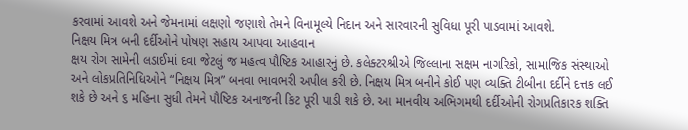કરવામાં આવશે અને જેમનામાં લક્ષણો જણાશે તેમને વિનામૂલ્યે નિદાન અને સારવારની સુવિધા પૂરી પાડવામાં આવશે.
નિક્ષય મિત્ર બની દર્દીઓને પોષણ સહાય આપવા આહવાન
ક્ષય રોગ સામેની લડાઈમાં દવા જેટલું જ મહત્વ પૌષ્ટિક આહારનું છે. કલેક્ટરશ્રીએ જિલ્લાના સક્ષમ નાગરિકો, સામાજિક સંસ્થાઓ અને લોકપ્રતિનિધિઓને “નિક્ષય મિત્ર” બનવા ભાવભરી અપીલ કરી છે. નિક્ષય મિત્ર બનીને કોઈ પણ વ્યક્તિ ટીબીના દર્દીને દત્તક લઈ શકે છે અને ૬ મહિના સુધી તેમને પૌષ્ટિક અનાજની કિટ પૂરી પાડી શકે છે. આ માનવીય અભિગમથી દર્દીઓની રોગપ્રતિકારક શક્તિ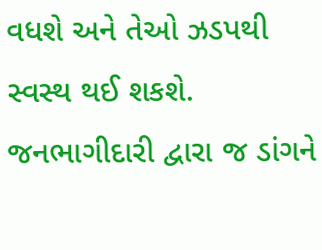વધશે અને તેઓ ઝડપથી સ્વસ્થ થઈ શકશે. જનભાગીદારી દ્વારા જ ડાંગને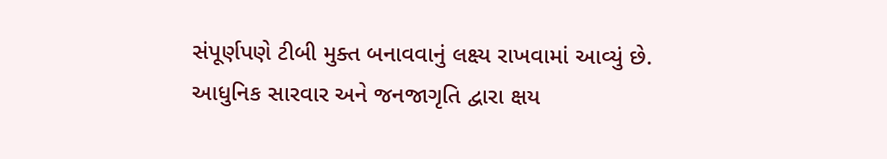સંપૂર્ણપણે ટીબી મુક્ત બનાવવાનું લક્ષ્ય રાખવામાં આવ્યું છે.
આધુનિક સારવાર અને જનજાગૃતિ દ્વારા ક્ષય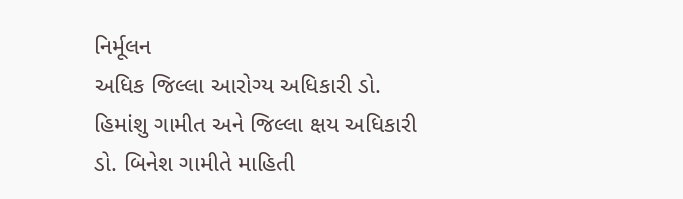નિર્મૂલન
અધિક જિલ્લા આરોગ્ય અધિકારી ડો. હિમાંશુ ગામીત અને જિલ્લા ક્ષય અધિકારી ડો. બિનેશ ગામીતે માહિતી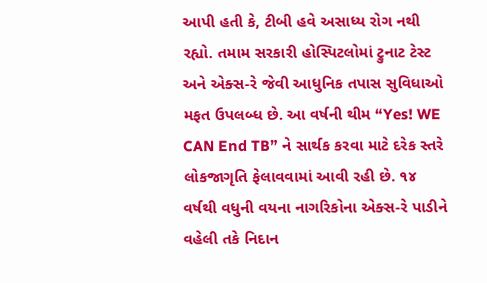આપી હતી કે, ટીબી હવે અસાધ્ય રોગ નથી રહ્યો. તમામ સરકારી હોસ્પિટલોમાં ટ્રુનાટ ટેસ્ટ અને એક્સ-રે જેવી આધુનિક તપાસ સુવિધાઓ મફત ઉપલબ્ધ છે. આ વર્ષની થીમ “Yes! WE CAN End TB” ને સાર્થક કરવા માટે દરેક સ્તરે લોકજાગૃતિ ફેલાવવામાં આવી રહી છે. ૧૪ વર્ષથી વધુની વયના નાગરિકોના એક્સ-રે પાડીને વહેલી તકે નિદાન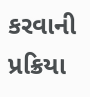કરવાની પ્રક્રિયા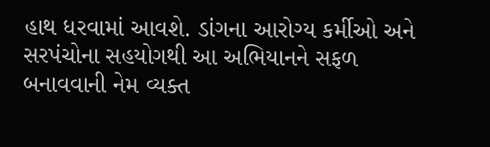હાથ ધરવામાં આવશે. ડાંગના આરોગ્ય કર્મીઓ અને સરપંચોના સહયોગથી આ અભિયાનને સફળ બનાવવાની નેમ વ્યક્ત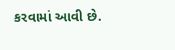કરવામાં આવી છે.